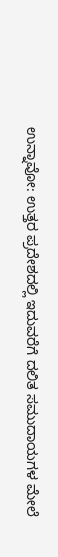ಉನ್ನಾವೋ: ಉತ್ತರ ಪ್ರದೇಶದಲ್ಲಿ ಇದುವರೆಗೆ ದಲಿತ ಸಮುದಾಯಗಳ ಮೇಲೆ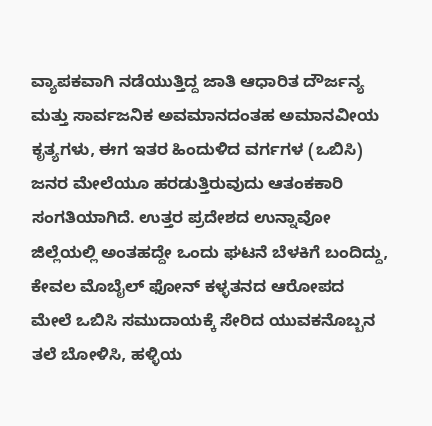ವ್ಯಾಪಕವಾಗಿ ನಡೆಯುತ್ತಿದ್ದ ಜಾತಿ ಆಧಾರಿತ ದೌರ್ಜನ್ಯ ಮತ್ತು ಸಾರ್ವಜನಿಕ ಅವಮಾನದಂತಹ ಅಮಾನವೀಯ ಕೃತ್ಯಗಳು, ಈಗ ಇತರ ಹಿಂದುಳಿದ ವರ್ಗಗಳ (ಒಬಿಸಿ) ಜನರ ಮೇಲೆಯೂ ಹರಡುತ್ತಿರುವುದು ಆತಂಕಕಾರಿ ಸಂಗತಿಯಾಗಿದೆ. ಉತ್ತರ ಪ್ರದೇಶದ ಉನ್ನಾವೋ ಜಿಲ್ಲೆಯಲ್ಲಿ ಅಂತಹದ್ದೇ ಒಂದು ಘಟನೆ ಬೆಳಕಿಗೆ ಬಂದಿದ್ದು, ಕೇವಲ ಮೊಬೈಲ್ ಫೋನ್ ಕಳ್ಳತನದ ಆರೋಪದ ಮೇಲೆ ಒಬಿಸಿ ಸಮುದಾಯಕ್ಕೆ ಸೇರಿದ ಯುವಕನೊಬ್ಬನ ತಲೆ ಬೋಳಿಸಿ, ಹಳ್ಳಿಯ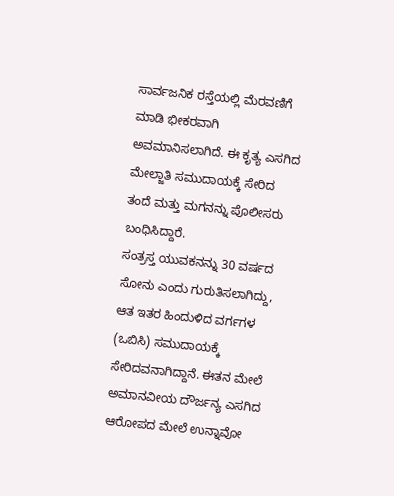ಸಾರ್ವಜನಿಕ ರಸ್ತೆಯಲ್ಲಿ ಮೆರವಣಿಗೆ ಮಾಡಿ ಭೀಕರವಾಗಿ ಅವಮಾನಿಸಲಾಗಿದೆ. ಈ ಕೃತ್ಯ ಎಸಗಿದ ಮೇಲ್ಜಾತಿ ಸಮುದಾಯಕ್ಕೆ ಸೇರಿದ ತಂದೆ ಮತ್ತು ಮಗನನ್ನು ಪೊಲೀಸರು ಬಂಧಿಸಿದ್ದಾರೆ.
ಸಂತ್ರಸ್ತ ಯುವಕನನ್ನು 30 ವರ್ಷದ ಸೋನು ಎಂದು ಗುರುತಿಸಲಾಗಿದ್ದು, ಆತ ಇತರ ಹಿಂದುಳಿದ ವರ್ಗಗಳ (ಒಬಿಸಿ) ಸಮುದಾಯಕ್ಕೆ ಸೇರಿದವನಾಗಿದ್ದಾನೆ. ಈತನ ಮೇಲೆ ಅಮಾನವೀಯ ದೌರ್ಜನ್ಯ ಎಸಗಿದ ಆರೋಪದ ಮೇಲೆ ಉನ್ನಾವೋ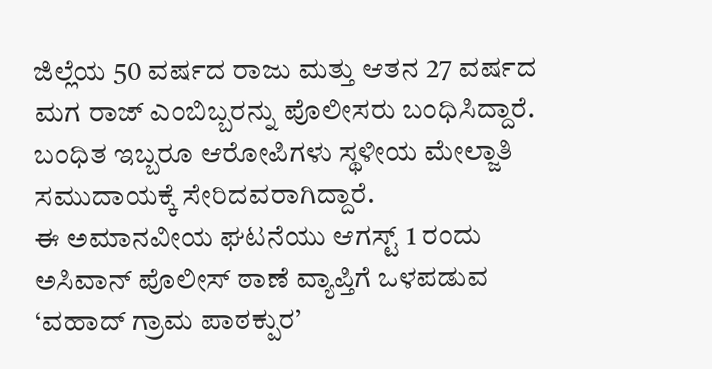ಜಿಲ್ಲೆಯ 50 ವರ್ಷದ ರಾಜು ಮತ್ತು ಆತನ 27 ವರ್ಷದ ಮಗ ರಾಜ್ ಎಂಬಿಬ್ಬರನ್ನು ಪೊಲೀಸರು ಬಂಧಿಸಿದ್ದಾರೆ. ಬಂಧಿತ ಇಬ್ಬರೂ ಆರೋಪಿಗಳು ಸ್ಥಳೀಯ ಮೇಲ್ಜಾತಿ ಸಮುದಾಯಕ್ಕೆ ಸೇರಿದವರಾಗಿದ್ದಾರೆ.
ಈ ಅಮಾನವೀಯ ಘಟನೆಯು ಆಗಸ್ಟ್ 1 ರಂದು ಅಸಿವಾನ್ ಪೊಲೀಸ್ ಠಾಣೆ ವ್ಯಾಪ್ತಿಗೆ ಒಳಪಡುವ ‘ವಹಾದ್ ಗ್ರಾಮ ಪಾಠಕ್ಪುರ’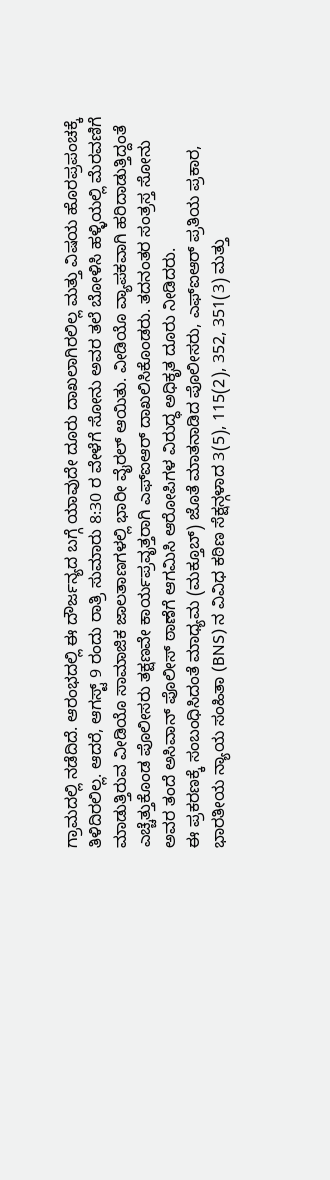ಗ್ರಾಮದಲ್ಲಿ ನಡೆದಿದೆ. ಆರಂಭದಲ್ಲಿ ಈ ದೌರ್ಜನ್ಯದ ಬಗ್ಗೆ ಯಾವುದೇ ದೂರು ದಾಖಲಾಗಿರಲಿಲ್ಲ ಮತ್ತು ವಿಷಯ ಹೊರಪ್ರಪಂಚಕ್ಕೆ ತಿಳಿದಿರಲಿಲ್ಲ. ಆದರೆ, ಆಗಸ್ಟ್ 9 ರಂದು ರಾತ್ರಿ ಸುಮಾರು 8:30 ರ ವೇಳೆಗೆ ಸೋನು ಅವರ ತಲೆ ಬೋಳಿಸಿ ಹಳ್ಳಿಯಲ್ಲಿ ಮೆರವಣಿಗೆ ಮಾಡುತ್ತಿರುವ ವೀಡಿಯೊ ಸಾಮಾಜಿಕ ಜಾಲತಾಣಗಳಲ್ಲಿ ಭಾರೀ ವೈರಲ್ ಆಯಿತು. ವೀಡಿಯೊ ವ್ಯಾಪಕವಾಗಿ ಹರಿದಾಡುತ್ತಿದ್ದಂತೆ ಎಚ್ಚೆತ್ತುಕೊಂಡ ಪೊಲೀಸರು ತಕ್ಷಣವೇ ಕಾರ್ಯಪ್ರವೃತ್ತರಾಗಿ ಎಫ್ಐಆರ್ ದಾಖಲಿಸಿಕೊಂಡರು. ತದನಂತರ ಸಂತ್ರಸ್ತ ಸೋನು ಅವರ ತಂದೆ ಅಸಿವಾನ್ ಪೊಲೀಸ್ ಠಾಣೆಗೆ ಆಗಮಿಸಿ ಆರೋಪಿಗಳ ವಿರುದ್ಧ ಅಧಿಕೃತ ದೂರು ನೀಡಿದರು.
ಈ ಪ್ರಕರಣಕ್ಕೆ ಸಂಬಂಧಿಸಿದಂತೆ ಮಾಧ್ಯಮ (ಮಕ್ತೂಬ್) ಜೊತೆ ಮಾತನಾಡಿದ ಪೊಲೀಸರು, ಎಫ್ಐಆರ್ ಪ್ರತಿಯ ಪ್ರಕಾರ, ಭಾರತೀಯ ನ್ಯಾಯ ಸಂಹಿತಾ (BNS) ನ ವಿವಿಧ ಕಠಿಣ ಸೆಕ್ಷನ್ಗಳಾದ 3(5), 115(2), 352, 351(3) ಮತ್ತು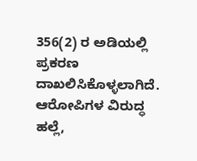356(2) ರ ಅಡಿಯಲ್ಲಿ ಪ್ರಕರಣ ದಾಖಲಿಸಿಕೊಳ್ಳಲಾಗಿದೆ. ಆರೋಪಿಗಳ ವಿರುದ್ಧ ಹಲ್ಲೆ,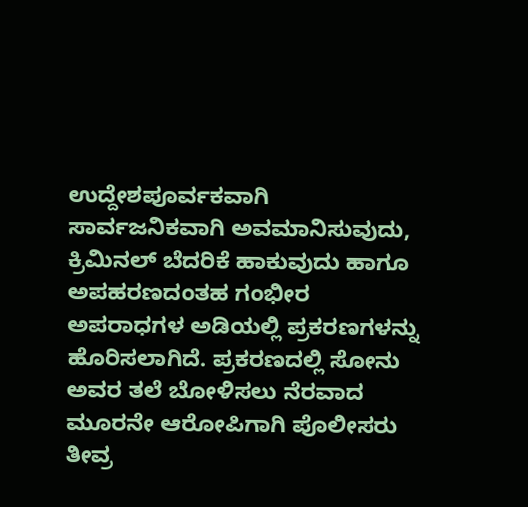ಉದ್ದೇಶಪೂರ್ವಕವಾಗಿ ಸಾರ್ವಜನಿಕವಾಗಿ ಅವಮಾನಿಸುವುದು, ಕ್ರಿಮಿನಲ್ ಬೆದರಿಕೆ ಹಾಕುವುದು ಹಾಗೂ ಅಪಹರಣದಂತಹ ಗಂಭೀರ ಅಪರಾಧಗಳ ಅಡಿಯಲ್ಲಿ ಪ್ರಕರಣಗಳನ್ನು ಹೊರಿಸಲಾಗಿದೆ. ಪ್ರಕರಣದಲ್ಲಿ ಸೋನು ಅವರ ತಲೆ ಬೋಳಿಸಲು ನೆರವಾದ ಮೂರನೇ ಆರೋಪಿಗಾಗಿ ಪೊಲೀಸರು ತೀವ್ರ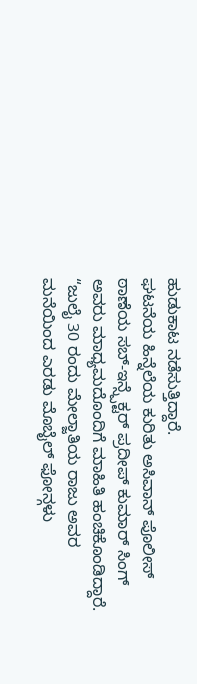ಹುಡುಕಾಟ ನಡೆಸುತ್ತಿದ್ದಾರೆ.
ಘಟನೆಯ ಹಿನ್ನೆಲೆಯ ಕುರಿತು ಅಸಿವಾನ್ ಪೊಲೀಸ್ ಠಾಣೆಯ ಸಬ್-ಇನ್ಸ್ಪೆಕ್ಟರ್ ಪ್ರದೀಪ್ ಕುಮಾರ್ ಸಿಂಗ್ ಅವರು ಮಾಧ್ಯಮದೊಂದಿಗೆ ಮಾಹಿತಿ ಹಂಚಿಕೊಂಡಿದ್ದಾರೆ. “ಜುಲೈ 30 ರಂದು ಮೇಲ್ಜಾತಿಯ ರಾಜು ಅವರ ಮನೆಯಿಂದ ಎರಡು ಮೊಬೈಲ್ ಫೋನ್ಗಳು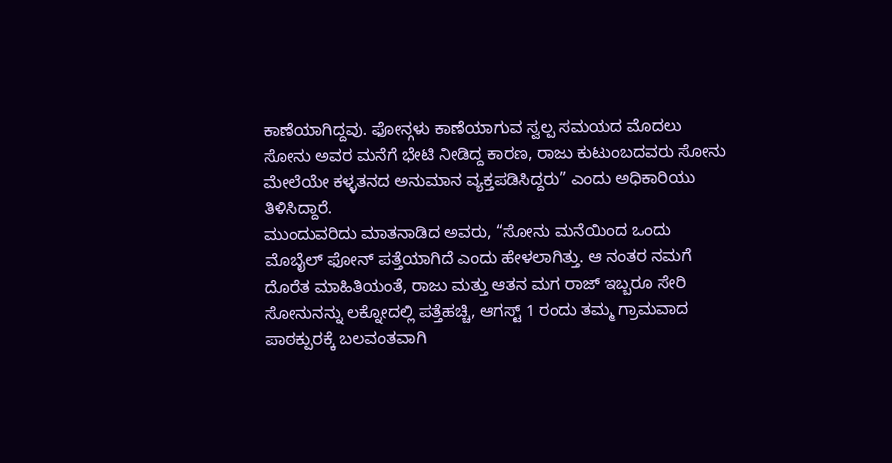ಕಾಣೆಯಾಗಿದ್ದವು. ಫೋನ್ಗಳು ಕಾಣೆಯಾಗುವ ಸ್ವಲ್ಪ ಸಮಯದ ಮೊದಲು ಸೋನು ಅವರ ಮನೆಗೆ ಭೇಟಿ ನೀಡಿದ್ದ ಕಾರಣ, ರಾಜು ಕುಟುಂಬದವರು ಸೋನು ಮೇಲೆಯೇ ಕಳ್ಳತನದ ಅನುಮಾನ ವ್ಯಕ್ತಪಡಿಸಿದ್ದರು” ಎಂದು ಅಧಿಕಾರಿಯು ತಿಳಿಸಿದ್ದಾರೆ.
ಮುಂದುವರಿದು ಮಾತನಾಡಿದ ಅವರು, “ಸೋನು ಮನೆಯಿಂದ ಒಂದು ಮೊಬೈಲ್ ಫೋನ್ ಪತ್ತೆಯಾಗಿದೆ ಎಂದು ಹೇಳಲಾಗಿತ್ತು. ಆ ನಂತರ ನಮಗೆ ದೊರೆತ ಮಾಹಿತಿಯಂತೆ, ರಾಜು ಮತ್ತು ಆತನ ಮಗ ರಾಜ್ ಇಬ್ಬರೂ ಸೇರಿ ಸೋನುನನ್ನು ಲಕ್ನೋದಲ್ಲಿ ಪತ್ತೆಹಚ್ಚಿ, ಆಗಸ್ಟ್ 1 ರಂದು ತಮ್ಮ ಗ್ರಾಮವಾದ ಪಾಠಕ್ಪುರಕ್ಕೆ ಬಲವಂತವಾಗಿ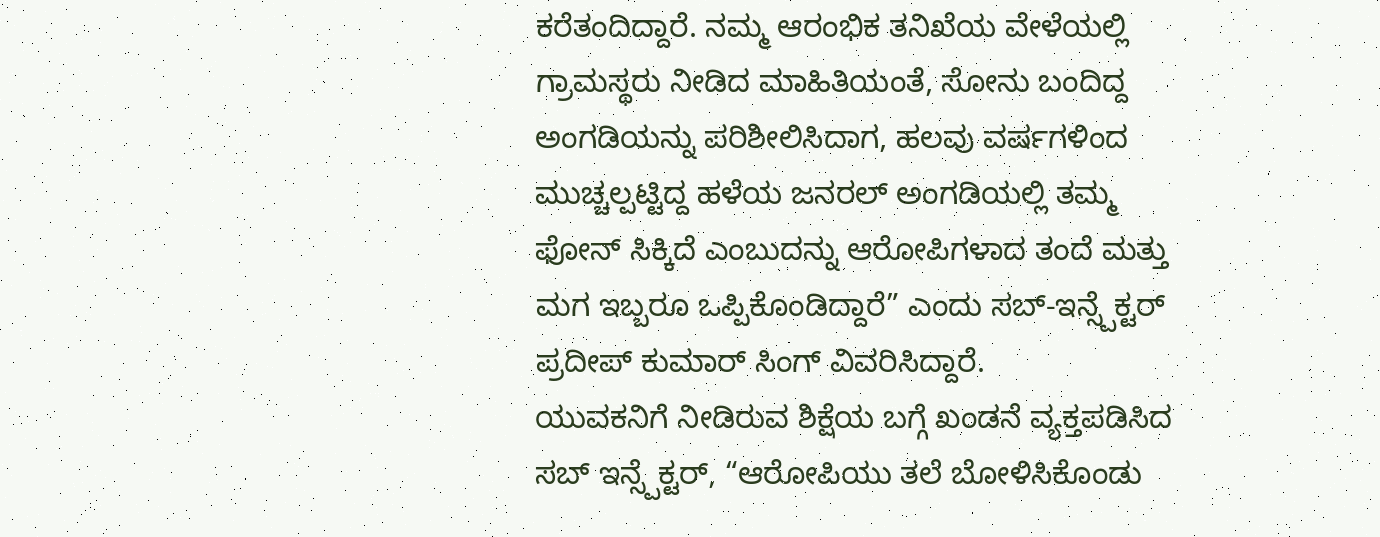ಕರೆತಂದಿದ್ದಾರೆ. ನಮ್ಮ ಆರಂಭಿಕ ತನಿಖೆಯ ವೇಳೆಯಲ್ಲಿ ಗ್ರಾಮಸ್ಥರು ನೀಡಿದ ಮಾಹಿತಿಯಂತೆ, ಸೋನು ಬಂದಿದ್ದ ಅಂಗಡಿಯನ್ನು ಪರಿಶೀಲಿಸಿದಾಗ, ಹಲವು ವರ್ಷಗಳಿಂದ ಮುಚ್ಚಲ್ಪಟ್ಟಿದ್ದ ಹಳೆಯ ಜನರಲ್ ಅಂಗಡಿಯಲ್ಲಿ ತಮ್ಮ ಫೋನ್ ಸಿಕ್ಕಿದೆ ಎಂಬುದನ್ನು ಆರೋಪಿಗಳಾದ ತಂದೆ ಮತ್ತು ಮಗ ಇಬ್ಬರೂ ಒಪ್ಪಿಕೊಂಡಿದ್ದಾರೆ” ಎಂದು ಸಬ್-ಇನ್ಸ್ಪೆಕ್ಟರ್ ಪ್ರದೀಪ್ ಕುಮಾರ್ ಸಿಂಗ್ ವಿವರಿಸಿದ್ದಾರೆ.
ಯುವಕನಿಗೆ ನೀಡಿರುವ ಶಿಕ್ಷೆಯ ಬಗ್ಗೆ ಖಂಡನೆ ವ್ಯಕ್ತಪಡಿಸಿದ ಸಬ್ ಇನ್ಸ್ಪೆಕ್ಟರ್, “ಆರೋಪಿಯು ತಲೆ ಬೋಳಿಸಿಕೊಂಡು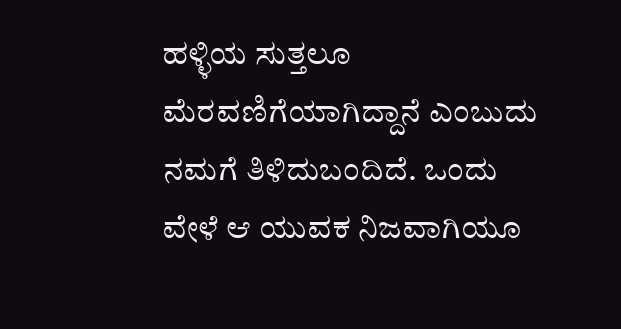ಹಳ್ಳಿಯ ಸುತ್ತಲೂ ಮೆರವಣಿಗೆಯಾಗಿದ್ದಾನೆ ಎಂಬುದು ನಮಗೆ ತಿಳಿದುಬಂದಿದೆ. ಒಂದು ವೇಳೆ ಆ ಯುವಕ ನಿಜವಾಗಿಯೂ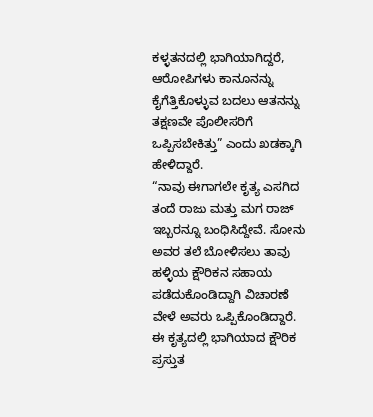ಕಳ್ಳತನದಲ್ಲಿ ಭಾಗಿಯಾಗಿದ್ದರೆ, ಆರೋಪಿಗಳು ಕಾನೂನನ್ನು ಕೈಗೆತ್ತಿಕೊಳ್ಳುವ ಬದಲು ಆತನನ್ನು ತಕ್ಷಣವೇ ಪೊಲೀಸರಿಗೆ ಒಪ್ಪಿಸಬೇಕಿತ್ತು” ಎಂದು ಖಡಕ್ಕಾಗಿ ಹೇಳಿದ್ದಾರೆ.
“ನಾವು ಈಗಾಗಲೇ ಕೃತ್ಯ ಎಸಗಿದ ತಂದೆ ರಾಜು ಮತ್ತು ಮಗ ರಾಜ್ ಇಬ್ಬರನ್ನೂ ಬಂಧಿಸಿದ್ದೇವೆ. ಸೋನು ಅವರ ತಲೆ ಬೋಳಿಸಲು ತಾವು ಹಳ್ಳಿಯ ಕ್ಷೌರಿಕನ ಸಹಾಯ ಪಡೆದುಕೊಂಡಿದ್ದಾಗಿ ವಿಚಾರಣೆ ವೇಳೆ ಅವರು ಒಪ್ಪಿಕೊಂಡಿದ್ದಾರೆ. ಈ ಕೃತ್ಯದಲ್ಲಿ ಭಾಗಿಯಾದ ಕ್ಷೌರಿಕ ಪ್ರಸ್ತುತ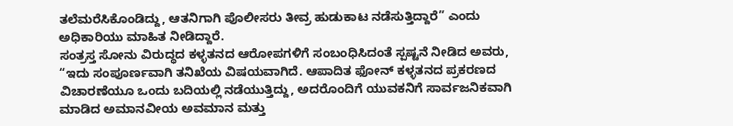ತಲೆಮರೆಸಿಕೊಂಡಿದ್ದು, ಆತನಿಗಾಗಿ ಪೊಲೀಸರು ತೀವ್ರ ಹುಡುಕಾಟ ನಡೆಸುತ್ತಿದ್ದಾರೆ” ಎಂದು ಅಧಿಕಾರಿಯು ಮಾಹಿತ ನೀಡಿದ್ದಾರೆ.
ಸಂತ್ರಸ್ತ ಸೋನು ವಿರುದ್ಧದ ಕಳ್ಳತನದ ಆರೋಪಗಳಿಗೆ ಸಂಬಂಧಿಸಿದಂತೆ ಸ್ಪಷ್ಟನೆ ನೀಡಿದ ಅವರು, “ಇದು ಸಂಪೂರ್ಣವಾಗಿ ತನಿಖೆಯ ವಿಷಯವಾಗಿದೆ. ಆಪಾದಿತ ಫೋನ್ ಕಳ್ಳತನದ ಪ್ರಕರಣದ ವಿಚಾರಣೆಯೂ ಒಂದು ಬದಿಯಲ್ಲಿ ನಡೆಯುತ್ತಿದ್ದು, ಅದರೊಂದಿಗೆ ಯುವಕನಿಗೆ ಸಾರ್ವಜನಿಕವಾಗಿ ಮಾಡಿದ ಅಮಾನವೀಯ ಅವಮಾನ ಮತ್ತು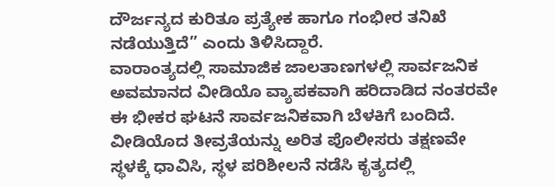ದೌರ್ಜನ್ಯದ ಕುರಿತೂ ಪ್ರತ್ಯೇಕ ಹಾಗೂ ಗಂಭೀರ ತನಿಖೆ ನಡೆಯುತ್ತಿದೆ” ಎಂದು ತಿಳಿಸಿದ್ದಾರೆ.
ವಾರಾಂತ್ಯದಲ್ಲಿ ಸಾಮಾಜಿಕ ಜಾಲತಾಣಗಳಲ್ಲಿ ಸಾರ್ವಜನಿಕ ಅವಮಾನದ ವೀಡಿಯೊ ವ್ಯಾಪಕವಾಗಿ ಹರಿದಾಡಿದ ನಂತರವೇ ಈ ಭೀಕರ ಘಟನೆ ಸಾರ್ವಜನಿಕವಾಗಿ ಬೆಳಕಿಗೆ ಬಂದಿದೆ. ವೀಡಿಯೊದ ತೀವ್ರತೆಯನ್ನು ಅರಿತ ಪೊಲೀಸರು ತಕ್ಷಣವೇ ಸ್ಥಳಕ್ಕೆ ಧಾವಿಸಿ, ಸ್ಥಳ ಪರಿಶೀಲನೆ ನಡೆಸಿ ಕೃತ್ಯದಲ್ಲಿ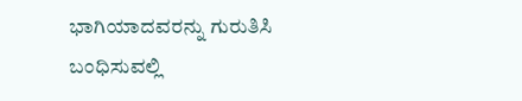ಭಾಗಿಯಾದವರನ್ನು ಗುರುತಿಸಿ ಬಂಧಿಸುವಲ್ಲಿ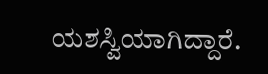ಯಶಸ್ವಿಯಾಗಿದ್ದಾರೆ.